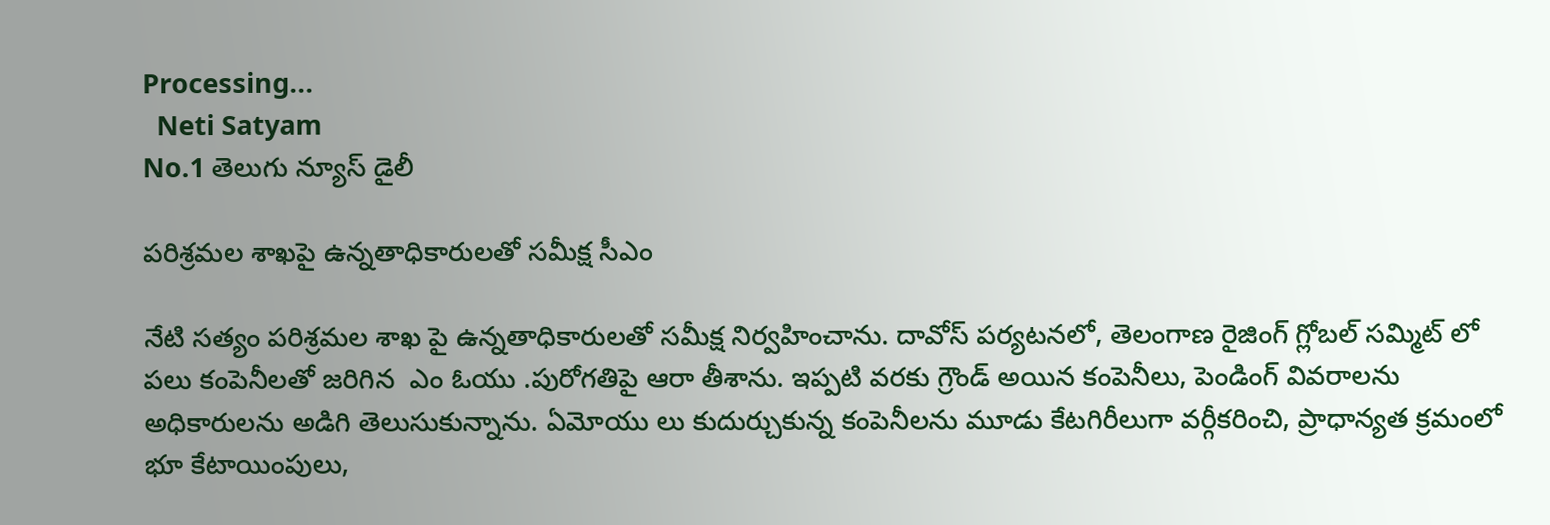Processing...
  Neti Satyam
No.1 తెలుగు న్యూస్ డైలీ

పరిశ్రమల శాఖపై ఉన్నతాధికారులతో సమీక్ష సీఎం

నేటి సత్యం పరిశ్రమల శాఖ పై ఉన్నతాధికారులతో సమీక్ష నిర్వహించాను. దావోస్ పర్యటనలో, తెలంగాణ రైజింగ్ గ్లోబల్ సమ్మిట్ లో పలు కంపెనీలతో జరిగిన  ఎం ఓయు .పురోగతిపై ఆరా తీశాను. ఇప్పటి వరకు గ్రౌండ్ అయిన కంపెనీలు, పెండింగ్ వివరాలను అధికారులను అడిగి తెలుసుకున్నాను. ఏమోయు లు కుదుర్చుకున్న కంపెనీలను మూడు కేటగిరీలుగా వర్గీకరించి, ప్రాధాన్యత క్రమంలో భూ కేటాయింపులు,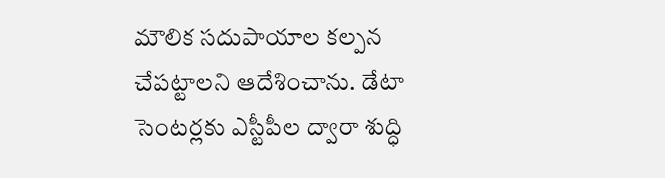మౌలిక సదుపాయాల కల్పన చేపట్టాలని ఆదేశించాను. డేటా సెంటర్లకు ఎస్టీపీల ద్వారా శుద్ధి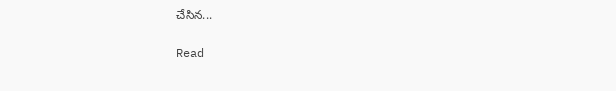చేసిన...

Read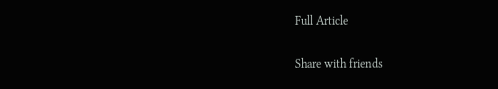Full Article

Share with friends